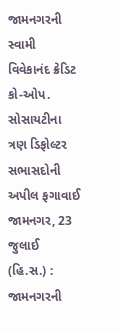જામનગરની સ્વામી વિવેકાનંદ ક્રેડિટ કો-ઓપ. સોસાયટીના ત્રણ ડિફોલ્ટર સભાસદોની અપીલ ફગાવાઈ
જામનગર, 23 જુલાઈ (હિ.સ.) : જામનગરની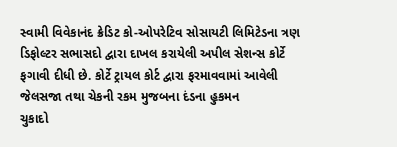સ્વામી વિવેકાનંદ ક્રેડિટ કો-ઓપરેટિવ સોસાયટી લિમિટેડના ત્રણ ડિફોલ્ટર સભાસદો દ્વારા દાખલ કરાયેલી અપીલ સેશન્સ કોર્ટે ફગાવી દીધી છે. કોર્ટે ટ્રાયલ કોર્ટ દ્વારા ફરમાવવામાં આવેલી જેલસજા તથા ચેકની રકમ મુજબના દંડના હુકમન
ચુકાદો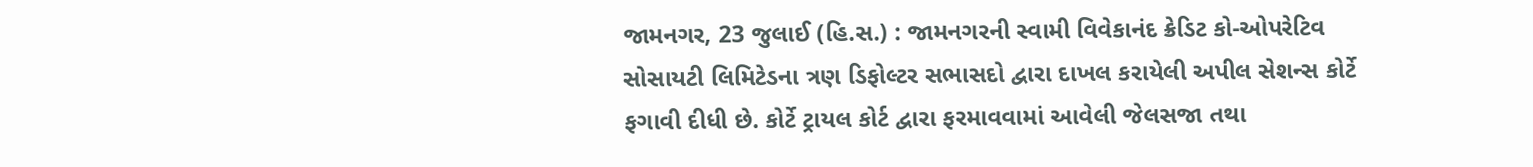જામનગર, 23 જુલાઈ (હિ.સ.) : જામનગરની સ્વામી વિવેકાનંદ ક્રેડિટ કો-ઓપરેટિવ સોસાયટી લિમિટેડના ત્રણ ડિફોલ્ટર સભાસદો દ્વારા દાખલ કરાયેલી અપીલ સેશન્સ કોર્ટે ફગાવી દીધી છે. કોર્ટે ટ્રાયલ કોર્ટ દ્વારા ફરમાવવામાં આવેલી જેલસજા તથા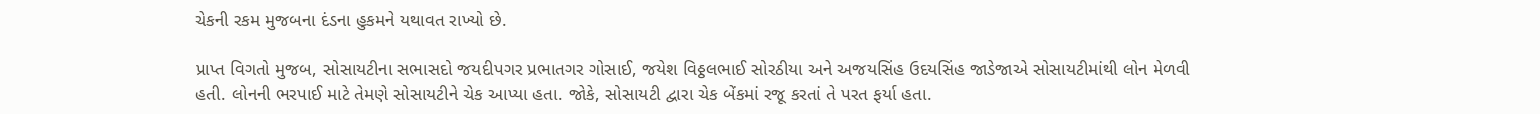ચેકની રકમ મુજબના દંડના હુકમને યથાવત રાખ્યો છે.

પ્રાપ્ત વિગતો મુજબ, સોસાયટીના સભાસદો જયદીપગર પ્રભાતગર ગોસાઈ, જયેશ વિઠ્ઠલભાઈ સોરઠીયા અને અજયસિંહ ઉદયસિંહ જાડેજાએ સોસાયટીમાંથી લોન મેળવી હતી. લોનની ભરપાઈ માટે તેમણે સોસાયટીને ચેક આપ્યા હતા. જોકે, સોસાયટી દ્વારા ચેક બેંકમાં રજૂ કરતાં તે પરત ફર્યા હતા.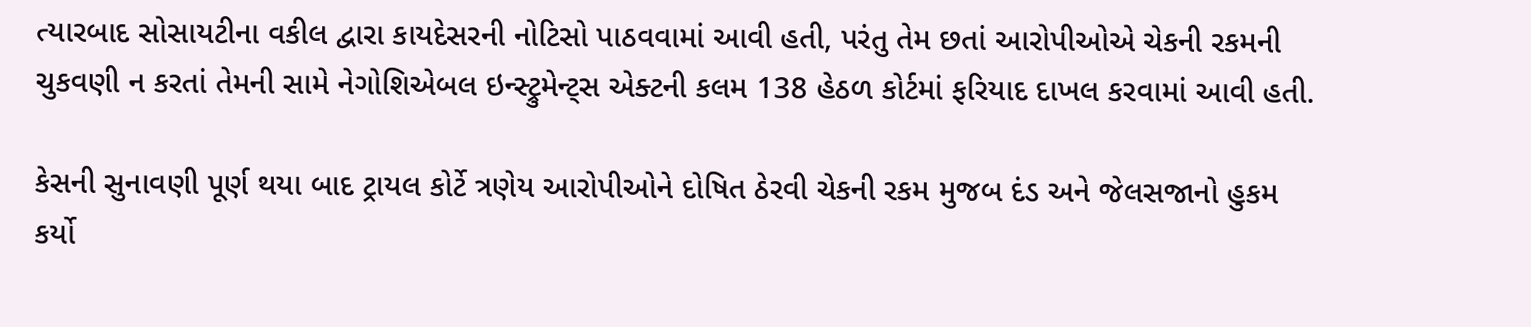ત્યારબાદ સોસાયટીના વકીલ દ્વારા કાયદેસરની નોટિસો પાઠવવામાં આવી હતી, પરંતુ તેમ છતાં આરોપીઓએ ચેકની રકમની ચુકવણી ન કરતાં તેમની સામે નેગોશિએબલ ઇન્સ્ટ્રુમેન્ટ્સ એક્ટની કલમ 138 હેઠળ કોર્ટમાં ફરિયાદ દાખલ કરવામાં આવી હતી.

કેસની સુનાવણી પૂર્ણ થયા બાદ ટ્રાયલ કોર્ટે ત્રણેય આરોપીઓને દોષિત ઠેરવી ચેકની રકમ મુજબ દંડ અને જેલસજાનો હુકમ કર્યો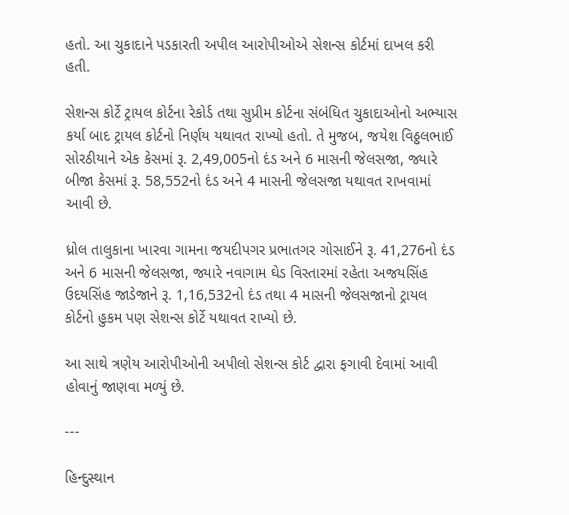હતો. આ ચુકાદાને પડકારતી અપીલ આરોપીઓએ સેશન્સ કોર્ટમાં દાખલ કરી હતી.

સેશન્સ કોર્ટે ટ્રાયલ કોર્ટના રેકોર્ડ તથા સુપ્રીમ કોર્ટના સંબંધિત ચુકાદાઓનો અભ્યાસ કર્યા બાદ ટ્રાયલ કોર્ટનો નિર્ણય યથાવત રાખ્યો હતો. તે મુજબ, જયેશ વિઠ્ઠલભાઈ સોરઠીયાને એક કેસમાં રૂ. 2,49,005નો દંડ અને 6 માસની જેલસજા, જ્યારે બીજા કેસમાં રૂ. 58,552નો દંડ અને 4 માસની જેલસજા યથાવત રાખવામાં આવી છે.

ધ્રોલ તાલુકાના ખારવા ગામના જયદીપગર પ્રભાતગર ગોસાઈને રૂ. 41,276નો દંડ અને 6 માસની જેલસજા, જ્યારે નવાગામ ઘેડ વિસ્તારમાં રહેતા અજયસિંહ ઉદયસિંહ જાડેજાને રૂ. 1,16,532નો દંડ તથા 4 માસની જેલસજાનો ટ્રાયલ કોર્ટનો હુકમ પણ સેશન્સ કોર્ટે યથાવત રાખ્યો છે.

આ સાથે ત્રણેય આરોપીઓની અપીલો સેશન્સ કોર્ટ દ્વારા ફગાવી દેવામાં આવી હોવાનું જાણવા મળ્યું છે.

---

હિન્દુસ્થાન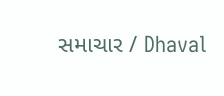સમાચાર / Dhaval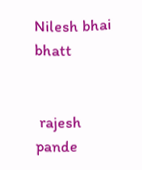Nilesh bhai bhatt


 rajesh pande